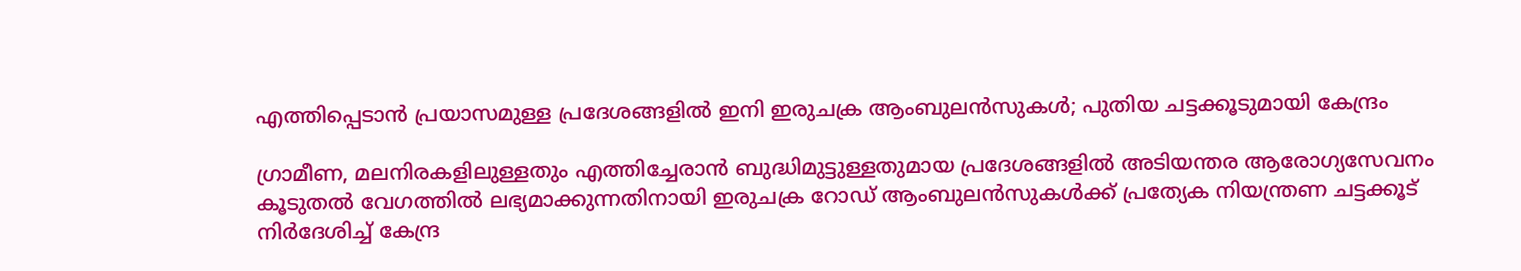എത്തിപ്പെടാൻ പ്രയാസമുള്ള പ്രദേശങ്ങളിൽ ഇനി ഇരുചക്ര ആംബുലൻസുകൾ; പുതിയ ചട്ടക്കൂടുമായി കേന്ദ്രം

ഗ്രാമീണ, മലനിരകളിലുള്ളതും എത്തിച്ചേരാൻ ബുദ്ധിമുട്ടുള്ളതുമായ പ്രദേശങ്ങളിൽ അടിയന്തര ആരോഗ്യസേവനം കൂടുതൽ വേഗത്തിൽ ലഭ്യമാക്കുന്നതിനായി ഇരുചക്ര റോഡ് ആംബുലൻസുകൾക്ക് പ്രത്യേക നിയന്ത്രണ ചട്ടക്കൂട് നിർദേശിച്ച് കേന്ദ്ര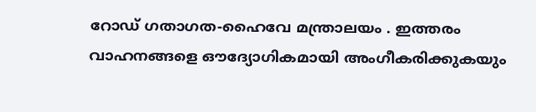റോഡ് ഗതാഗത-ഹൈവേ മന്ത്രാലയം . ഇത്തരം വാഹനങ്ങളെ ഔദ്യോഗികമായി അംഗീകരിക്കുകയും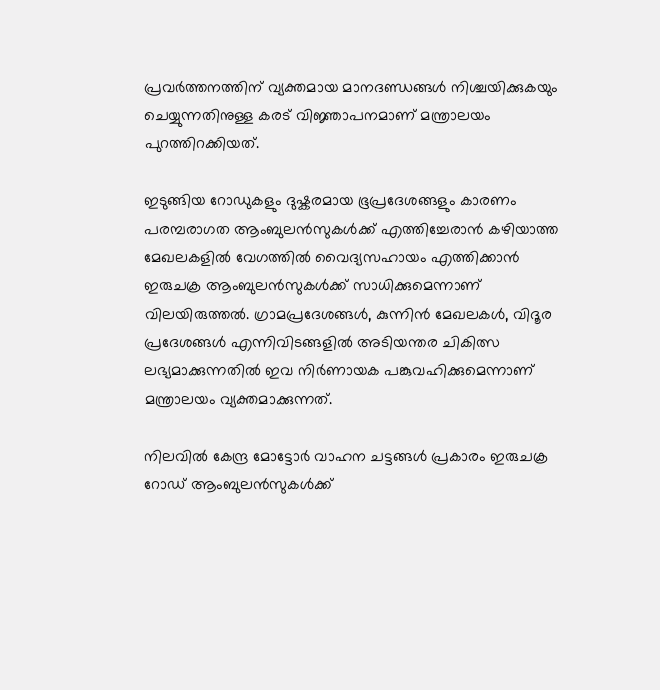പ്രവർത്തനത്തിന് വ്യക്തമായ മാനദണ്ഡങ്ങൾ നിശ്ചയിക്കുകയും ചെയ്യുന്നതിനുള്ള കരട് വിജ്ഞാപനമാണ് മന്ത്രാലയം പുറത്തിറക്കിയത്.

ഇടുങ്ങിയ റോഡുകളും ദുഷ്കരമായ ഭൂപ്രദേശങ്ങളും കാരണം പരമ്പരാഗത ആംബുലൻസുകൾക്ക് എത്തിച്ചേരാൻ കഴിയാത്ത മേഖലകളിൽ വേഗത്തിൽ വൈദ്യസഹായം എത്തിക്കാൻ ഇരുചക്ര ആംബുലൻസുകൾക്ക് സാധിക്കുമെന്നാണ് വിലയിരുത്തൽ. ഗ്രാമപ്രദേശങ്ങൾ, കുന്നിൻ മേഖലകൾ, വിദൂര പ്രദേശങ്ങൾ എന്നിവിടങ്ങളിൽ അടിയന്തര ചികിത്സ ലഭ്യമാക്കുന്നതിൽ ഇവ നിർണായക പങ്കുവഹിക്കുമെന്നാണ് മന്ത്രാലയം വ്യക്തമാക്കുന്നത്.

നിലവിൽ കേന്ദ്ര മോട്ടോർ വാഹന ചട്ടങ്ങൾ പ്രകാരം ഇരുചക്ര റോഡ് ആംബുലൻസുകൾക്ക്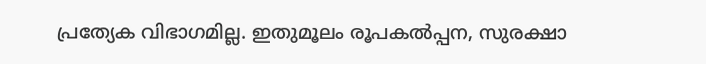പ്രത്യേക വിഭാഗമില്ല. ഇതുമൂലം രൂപകൽപ്പന, സുരക്ഷാ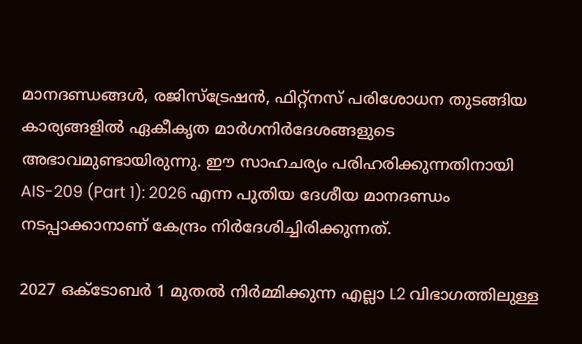മാനദണ്ഡങ്ങൾ, രജിസ്ട്രേഷൻ, ഫിറ്റ്നസ് പരിശോധന തുടങ്ങിയ കാര്യങ്ങളിൽ ഏകീകൃത മാർഗനിർദേശങ്ങളുടെ അഭാവമുണ്ടായിരുന്നു. ഈ സാഹചര്യം പരിഹരിക്കുന്നതിനായി AIS-209 (Part 1): 2026 എന്ന പുതിയ ദേശീയ മാനദണ്ഡം നടപ്പാക്കാനാണ് കേന്ദ്രം നിർദേശിച്ചിരിക്കുന്നത്.

2027 ഒക്ടോബർ 1 മുതൽ നിർമ്മിക്കുന്ന എല്ലാ L2 വിഭാഗത്തിലുള്ള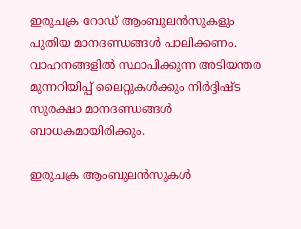ഇരുചക്ര റോഡ് ആംബുലൻസുകളും പുതിയ മാനദണ്ഡങ്ങൾ പാലിക്കണം. വാഹനങ്ങളിൽ സ്ഥാപിക്കുന്ന അടിയന്തര മുന്നറിയിപ്പ് ലൈറ്റുകൾക്കും നിർദ്ദിഷ്ട സുരക്ഷാ മാനദണ്ഡങ്ങൾ ബാധകമായിരിക്കും.

ഇരുചക്ര ആംബുലൻസുകൾ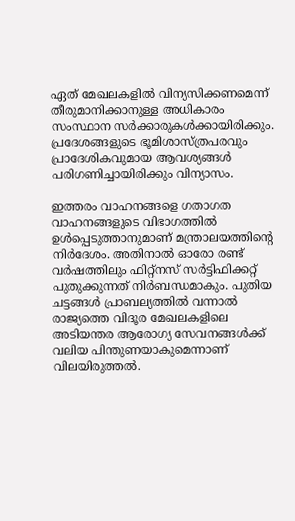ഏത് മേഖലകളിൽ വിന്യസിക്കണമെന്ന് തീരുമാനിക്കാനുള്ള അധികാരം സംസ്ഥാന സർക്കാരുകൾക്കായിരിക്കും. പ്രദേശങ്ങളുടെ ഭൂമിശാസ്ത്രപരവും പ്രാദേശികവുമായ ആവശ്യങ്ങൾ പരിഗണിച്ചായിരിക്കും വിന്യാസം.

ഇത്തരം വാഹനങ്ങളെ ഗതാഗത വാഹനങ്ങളുടെ വിഭാഗത്തിൽ ഉൾപ്പെടുത്താനുമാണ് മന്ത്രാലയത്തിന്റെ നിർദേശം. അതിനാൽ ഓരോ രണ്ട് വർഷത്തിലും ഫിറ്റ്നസ് സർട്ടിഫിക്കറ്റ് പുതുക്കുന്നത് നിർബന്ധമാകും. പുതിയ ചട്ടങ്ങൾ പ്രാബല്യത്തിൽ വന്നാൽ രാജ്യത്തെ വിദൂര മേഖലകളിലെ അടിയന്തര ആരോഗ്യ സേവനങ്ങൾക്ക് വലിയ പിന്തുണയാകുമെന്നാണ് വിലയിരുത്തൽ.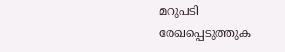മറുപടി രേഖപ്പെടുത്തുക